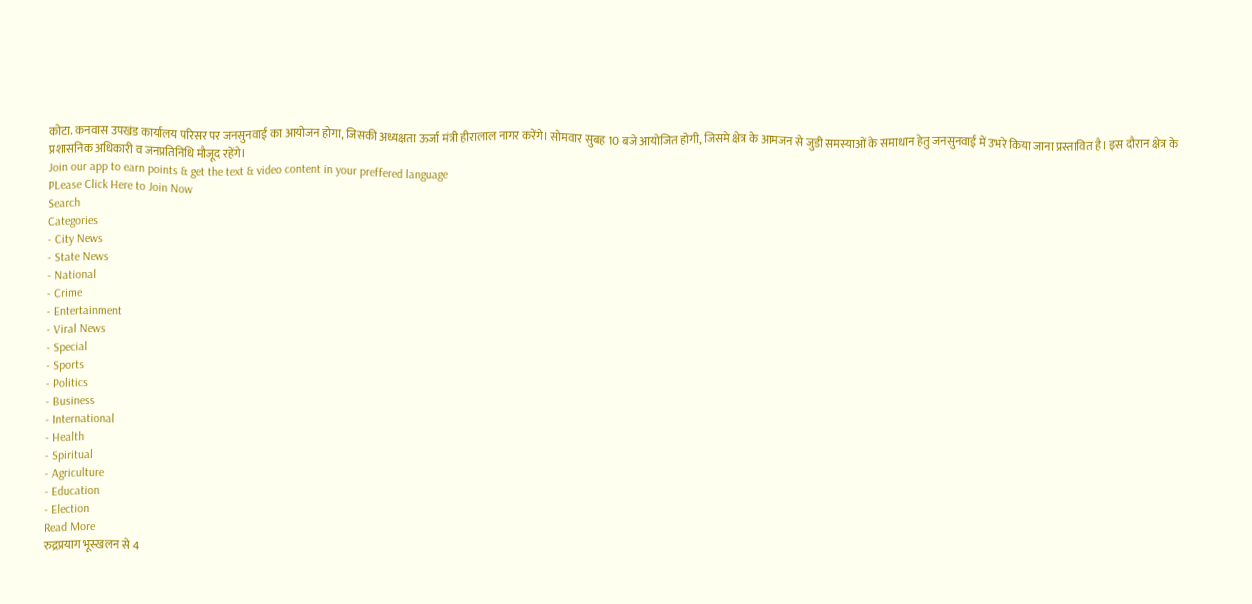कोटा. कनवास उपखंड कार्यालय परिसर पर जनसुनवाई का आयोजन होगा, जिसकी अध्यक्षता ऊर्जा मंत्री हीरालाल नागर करेंगे। सोमवार सुबह 10 बजे आयोजित होगी, जिसमे क्षेत्र के आमजन से जुडी समस्याओं के समाधान हेतु जनसुनवाई में उभरे किया जाना प्रस्तावित है। इस दौरान क्षेत्र के प्रशासनिक अधिकारी व जनप्रतिनिधि मौजूद रहेंगे।
Join our app to earn points & get the text & video content in your preffered language
PLease Click Here to Join Now
Search
Categories
- City News
- State News
- National
- Crime
- Entertainment
- Viral News
- Special
- Sports
- Politics
- Business
- International
- Health
- Spiritual
- Agriculture
- Education
- Election
Read More
रुद्रप्रयाग भूस्खलन से 4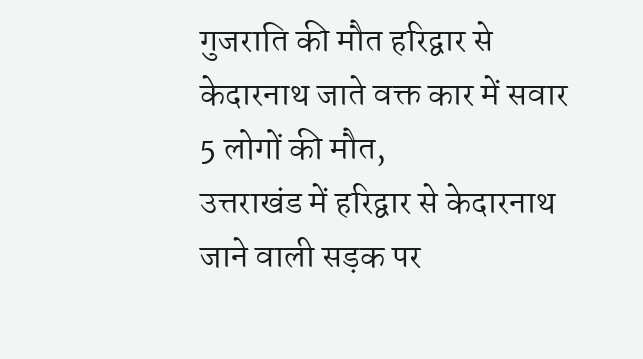गुजराति की मौत हरिद्वार से केदारनाथ जाते वक्त कार में सवार 5 लोगों की मौत,
उत्तराखंड में हरिद्वार से केदारनाथ जाने वाली सड़क पर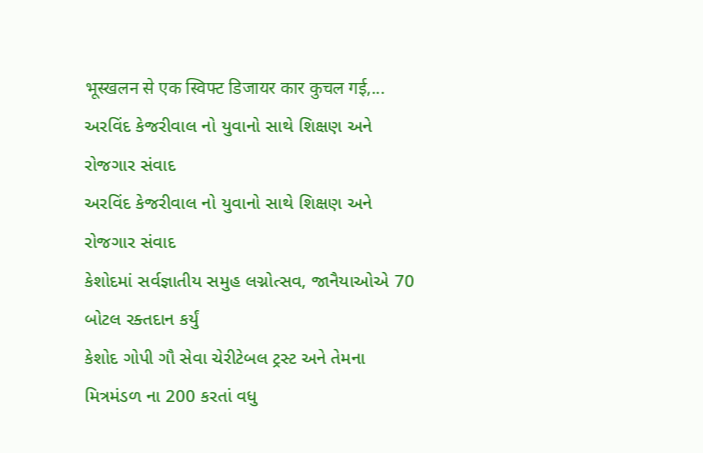भूस्खलन से एक स्विफ्ट डिजायर कार कुचल गई,...
અરવિંદ કેજરીવાલ નો યુવાનો સાથે શિક્ષણ અને રોજગાર સંવાદ
અરવિંદ કેજરીવાલ નો યુવાનો સાથે શિક્ષણ અને રોજગાર સંવાદ
કેશોદમાં સર્વજ્ઞાતીય સમુહ લગ્નોત્સવ, જાનૈયાઓએ 70 બોટલ રક્તદાન કર્યું
કેશોદ ગોપી ગૌ સેવા ચેરીટેબલ ટ્રસ્ટ અને તેમના મિત્રમંડળ ના 200 કરતાં વધુ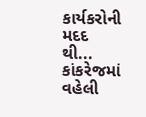કાર્યકરોની મદદ થી...
કાંકરેજમાં વહેલી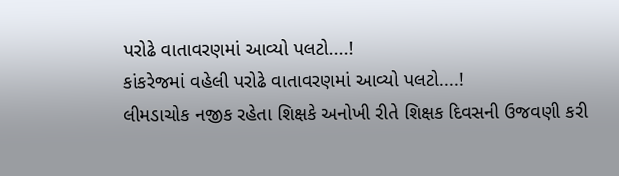પરોઢે વાતાવરણમાં આવ્યો પલટો....!
કાંકરેજમાં વહેલી પરોઢે વાતાવરણમાં આવ્યો પલટો....!
લીમડાચોક નજીક રહેતા શિક્ષકે અનોખી રીતે શિક્ષક દિવસની ઉજવણી કરી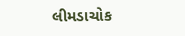લીમડાચોક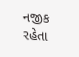નજીક રહેતા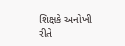શિક્ષકે અનોખી રીતે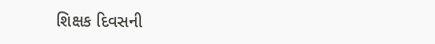શિક્ષક દિવસની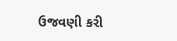ઉજવણી કરી